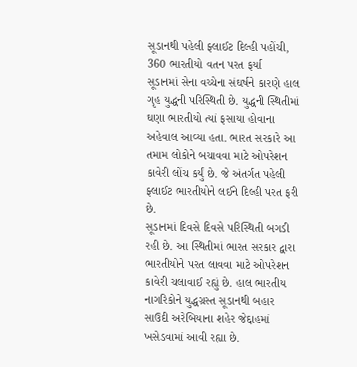સૂડાનથી પહેલી ફ્લાઈટ દિલ્હી પહોંચી, 360 ભારતીયો વતન પરત ફર્યા
સૂડાનમાં સેના વચ્ચેના સંઘર્ષને કારણે હાલ ગૃહ યુદ્ધની પરિસ્થિતી છે. યુદ્ધની સ્થિતીમાં ઘણા ભારતીયો ત્યાં ફસાયા હોવાના અહેવાલ આવ્યા હતા. ભારત સરકારે આ તમામ લોકોને બચાવવા માટે ઓપરેશન કાવેરી લોંચ કર્યું છે. જે અંતર્ગત પહેલી ફ્લાઈટ ભારતીયોને લઈને દિલ્હી પરત ફરી છે.
સૂડાનમાં દિવસે દિવસે પરિસ્થિતી બગડી રહી છે. આ સ્થિતીમાં ભારત સરકાર દ્વારા ભારતીયોને પરત લાવવા માટે ઓપરેશન કાવેરી ચલાવાઈ રહ્યું છે. હાલ ભારતીય નાગરિકોને યુદ્ધગ્રસ્ત સૂડાનથી બહાર સાઉદી અરેબિયાના શહેર જેદ્દાહમાં ખસેડવામાં આવી રહ્યા છે.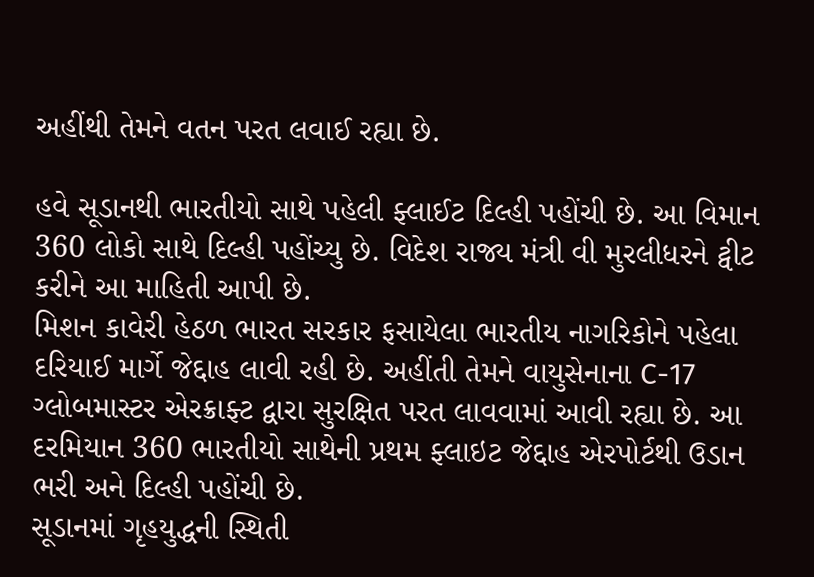અહીંથી તેમને વતન પરત લવાઈ રહ્યા છે.

હવે સૂડાનથી ભારતીયો સાથે પહેલી ફ્લાઈટ દિલ્હી પહોંચી છે. આ વિમાન 360 લોકો સાથે દિલ્હી પહોંચ્યુ છે. વિદેશ રાજ્ય મંત્રી વી મુરલીધરને ટ્વીટ કરીને આ માહિતી આપી છે.
મિશન કાવેરી હેઠળ ભારત સરકાર ફસાયેલા ભારતીય નાગરિકોને પહેલા દરિયાઈ માર્ગે જેદ્દાહ લાવી રહી છે. અહીંતી તેમને વાયુસેનાના C-17 ગ્લોબમાસ્ટર એરક્રાફ્ટ દ્વારા સુરક્ષિત પરત લાવવામાં આવી રહ્યા છે. આ દરમિયાન 360 ભારતીયો સાથેની પ્રથમ ફ્લાઇટ જેદ્દાહ એરપોર્ટથી ઉડાન ભરી અને દિલ્હી પહોંચી છે.
સૂડાનમાં ગૃહયુદ્ધની સ્થિતી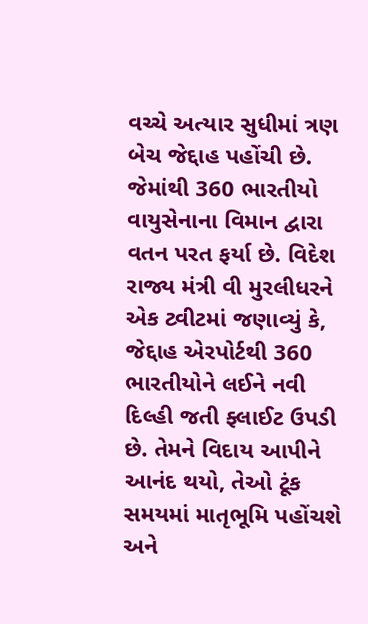વચ્ચે અત્યાર સુધીમાં ત્રણ બેચ જેદ્દાહ પહોંચી છે. જેમાંથી 360 ભારતીયો વાયુસેનાના વિમાન દ્વારા વતન પરત ફર્યા છે. વિદેશ રાજ્ય મંત્રી વી મુરલીધરને એક ટ્વીટમાં જણાવ્યું કે, જેદ્દાહ એરપોર્ટથી 360 ભારતીયોને લઈને નવી દિલ્હી જતી ફ્લાઈટ ઉપડી છે. તેમને વિદાય આપીને આનંદ થયો, તેઓ ટૂંક સમયમાં માતૃભૂમિ પહોંચશે અને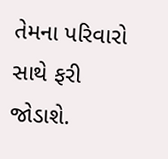તેમના પરિવારો સાથે ફરી જોડાશે.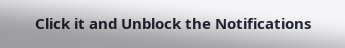Click it and Unblock the Notifications